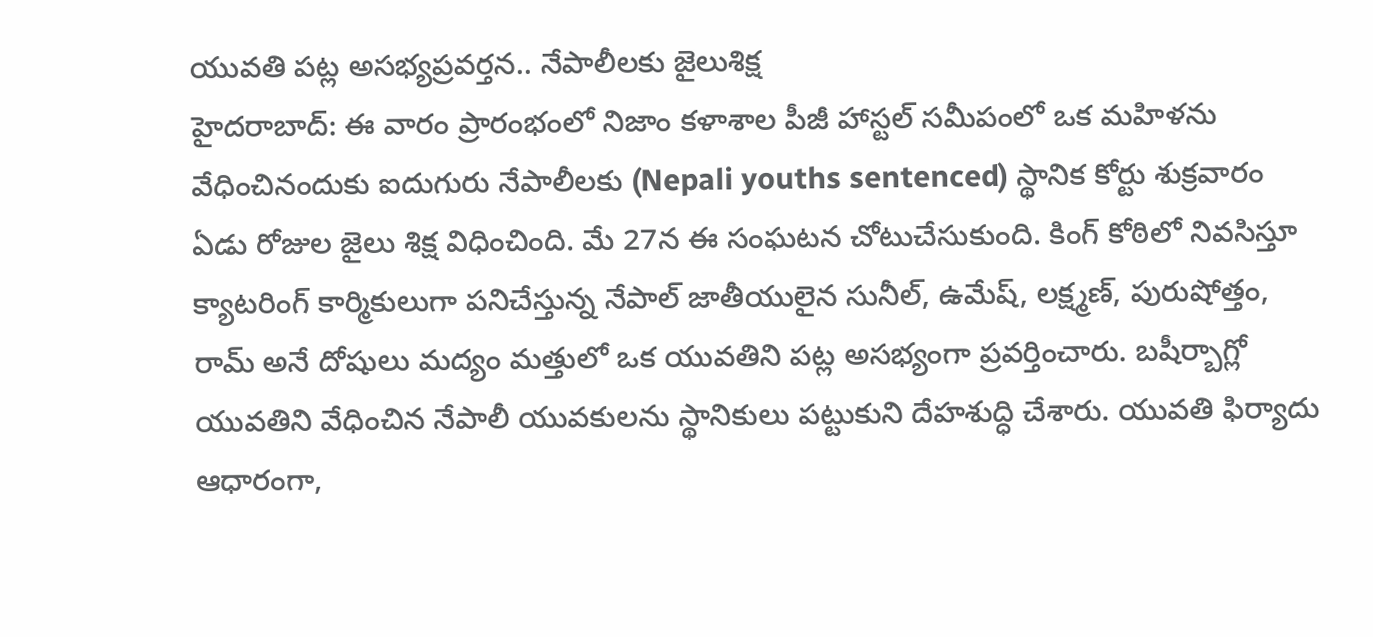యువతి పట్ల అసభ్యప్రవర్తన.. నేపాలీలకు జైలుశిక్ష
హైదరాబాద్: ఈ వారం ప్రారంభంలో నిజాం కళాశాల పీజీ హాస్టల్ సమీపంలో ఒక మహిళను వేధించినందుకు ఐదుగురు నేపాలీలకు (Nepali youths sentenced) స్థానిక కోర్టు శుక్రవారం ఏడు రోజుల జైలు శిక్ష విధించింది. మే 27న ఈ సంఘటన చోటుచేసుకుంది. కింగ్ కోఠిలో నివసిస్తూ క్యాటరింగ్ కార్మికులుగా పనిచేస్తున్న నేపాల్ జాతీయులైన సునీల్, ఉమేష్, లక్ష్మణ్, పురుషోత్తం, రామ్ అనే దోషులు మద్యం మత్తులో ఒక యువతిని పట్ల అసభ్యంగా ప్రవర్తించారు. బషీర్బాగ్లో యువతిని వేధించిన నేపాలీ యువకులను స్థానికులు పట్టుకుని దేహశుద్ధి చేశారు. యువతి ఫిర్యాదు ఆధారంగా,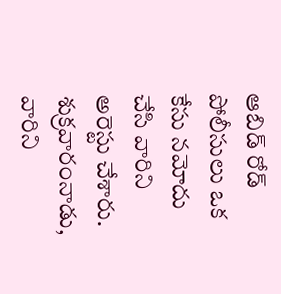ఆబిడ్ రోడ్ పోలీసులు ఒక కేసు నమోదు చేసి వారిని అరెస్టు చేశారు. శుక్రవారంనాడు, వారిని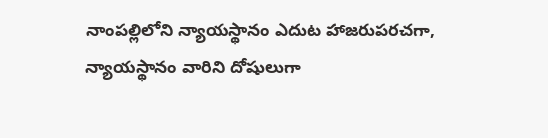నాంపల్లిలోని న్యాయస్థానం ఎదుట హాజరుపరచగా, న్యాయస్థానం వారిని దోషులుగా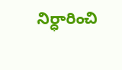నిర్ధారించి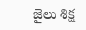జైలు శిక్ష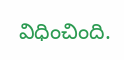విధించింది.